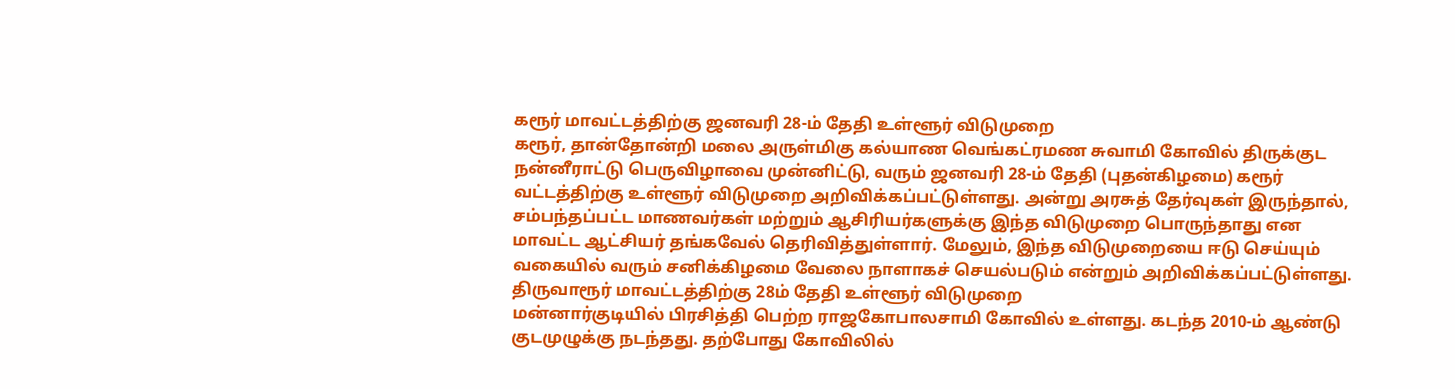கரூர் மாவட்டத்திற்கு ஜனவரி 28-ம் தேதி உள்ளூர் விடுமுறை
கரூர், தான்தோன்றி மலை அருள்மிகு கல்யாண வெங்கட்ரமண சுவாமி கோவில் திருக்குட நன்னீராட்டு பெருவிழாவை முன்னிட்டு, வரும் ஜனவரி 28-ம் தேதி (புதன்கிழமை) கரூர் வட்டத்திற்கு உள்ளூர் விடுமுறை அறிவிக்கப்பட்டுள்ளது. அன்று அரசுத் தேர்வுகள் இருந்தால், சம்பந்தப்பட்ட மாணவர்கள் மற்றும் ஆசிரியர்களுக்கு இந்த விடுமுறை பொருந்தாது என மாவட்ட ஆட்சியர் தங்கவேல் தெரிவித்துள்ளார். மேலும், இந்த விடுமுறையை ஈடு செய்யும் வகையில் வரும் சனிக்கிழமை வேலை நாளாகச் செயல்படும் என்றும் அறிவிக்கப்பட்டுள்ளது.
திருவாரூர் மாவட்டத்திற்கு 28ம் தேதி உள்ளூர் விடுமுறை
மன்னார்குடியில் பிரசித்தி பெற்ற ராஜகோபாலசாமி கோவில் உள்ளது. கடந்த 2010-ம் ஆண்டு குடமுழுக்கு நடந்தது. தற்போது கோவிலில்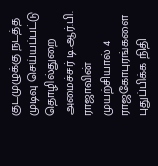குடமுழுக்கு நடத்த முடிவு செய்யப்பட்டு தொழில்துறை அமைச்சர் டி.ஆர்.பி. ராஜாவின் முயற்சியால் 4 ராஜகோபுரங்களை புதுப்பிக்க நிதி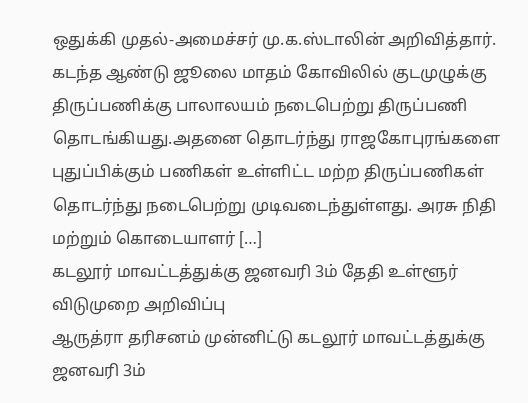ஒதுக்கி முதல்-அமைச்சர் மு.க.ஸ்டாலின் அறிவித்தார். கடந்த ஆண்டு ஜூலை மாதம் கோவிலில் குடமுழுக்கு திருப்பணிக்கு பாலாலயம் நடைபெற்று திருப்பணி தொடங்கியது.அதனை தொடர்ந்து ராஜகோபுரங்களை புதுப்பிக்கும் பணிகள் உள்ளிட்ட மற்ற திருப்பணிகள் தொடர்ந்து நடைபெற்று முடிவடைந்துள்ளது. அரசு நிதி மற்றும் கொடையாளர் […]
கடலூர் மாவட்டத்துக்கு ஜனவரி 3ம் தேதி உள்ளூர் விடுமுறை அறிவிப்பு
ஆருத்ரா தரிசனம் முன்னிட்டு கடலூர் மாவட்டத்துக்கு ஜனவரி 3ம்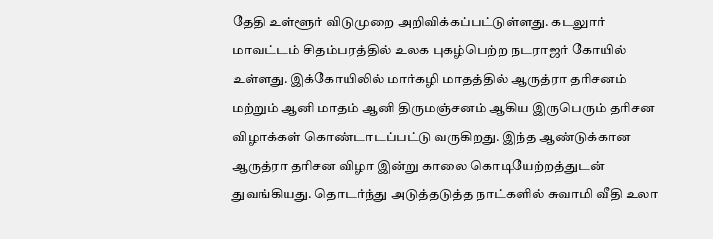தேதி உள்ளூர் விடுமுறை அறிவிக்கப்பட்டுள்ளது. கடலுார் மாவட்டம் சிதம்பரத்தில் உலக புகழ்பெற்ற நடராஜர் கோயில் உள்ளது. இக்கோயிலில் மார்கழி மாதத்தில் ஆருத்ரா தரிசனம் மற்றும் ஆனி மாதம் ஆனி திருமஞ்சனம் ஆகிய இருபெரும் தரிசன விழாக்கள் கொண்டாடப்பட்டு வருகிறது. இந்த ஆண்டுக்கான ஆருத்ரா தரிசன விழா இன்று காலை கொடியேற்றத்துடன் துவங்கியது. தொடர்ந்து அடுத்தடுத்த நாட்களில் சுவாமி வீதி உலா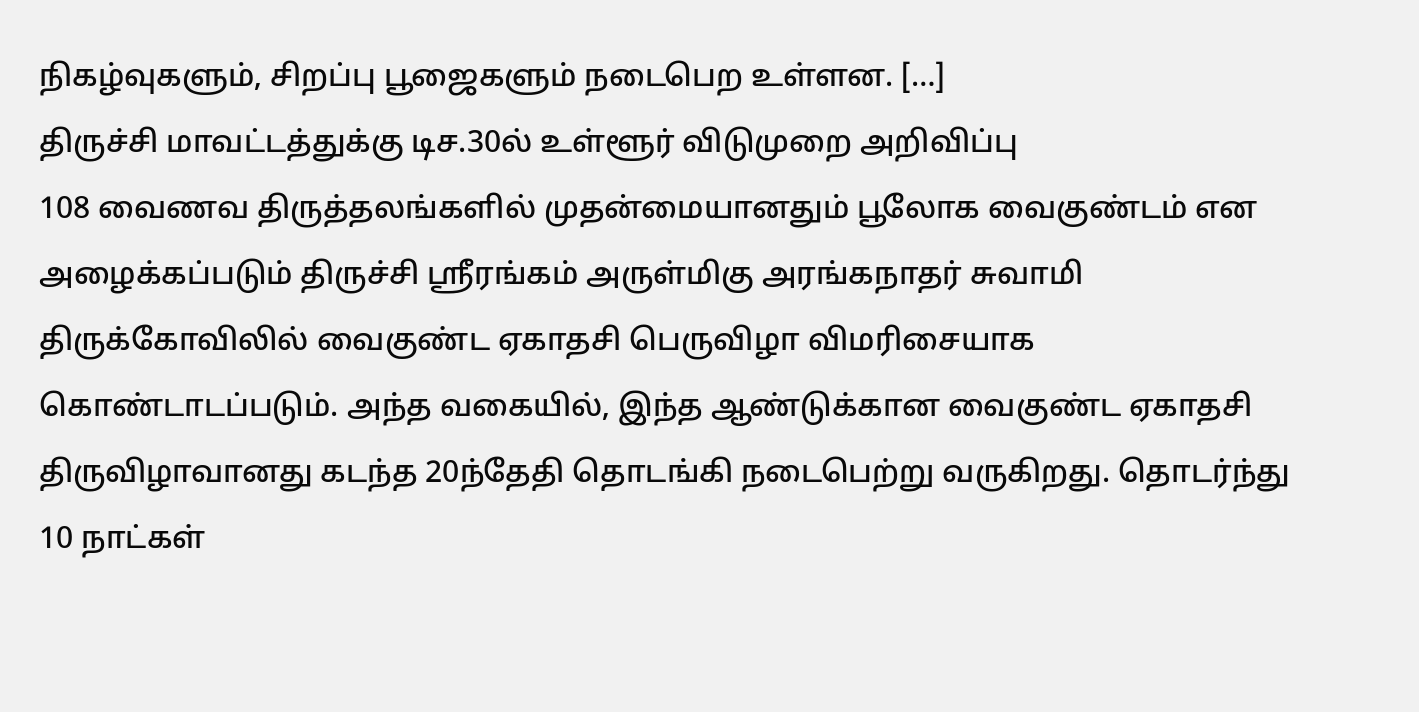நிகழ்வுகளும், சிறப்பு பூஜைகளும் நடைபெற உள்ளன. […]
திருச்சி மாவட்டத்துக்கு டிச.30ல் உள்ளூர் விடுமுறை அறிவிப்பு
108 வைணவ திருத்தலங்களில் முதன்மையானதும் பூலோக வைகுண்டம் என அழைக்கப்படும் திருச்சி ஸ்ரீரங்கம் அருள்மிகு அரங்கநாதர் சுவாமி திருக்கோவிலில் வைகுண்ட ஏகாதசி பெருவிழா விமரிசையாக கொண்டாடப்படும். அந்த வகையில், இந்த ஆண்டுக்கான வைகுண்ட ஏகாதசி திருவிழாவானது கடந்த 20ந்தேதி தொடங்கி நடைபெற்று வருகிறது. தொடர்ந்து 10 நாட்கள்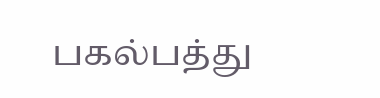பகல்பத்து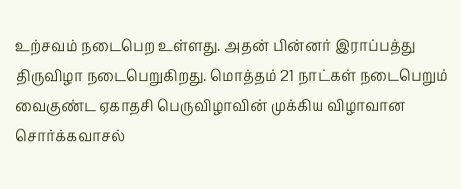உற்சவம் நடைபெற உள்ளது. அதன் பின்னர் இராப்பத்து திருவிழா நடைபெறுகிறது. மொத்தம் 21 நாட்கள் நடைபெறும் வைகுண்ட ஏகாதசி பெருவிழாவின் முக்கிய விழாவான சொர்க்கவாசல்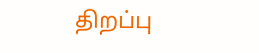திறப்பு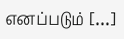எனப்படும் […]